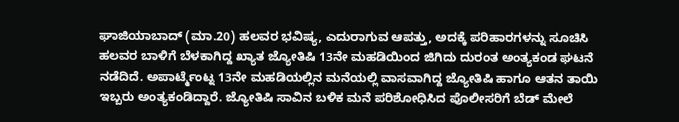ಘಾಜಿಯಾಬಾದ್ (ಮಾ.20) ಹಲವರ ಭವಿಷ್ಯ, ಎದುರಾಗುವ ಆಪತ್ತು, ಅದಕ್ಕೆ ಪರಿಹಾರಗಳನ್ನು ಸೂಚಿಸಿ ಹಲವರ ಬಾಳಿಗೆ ಬೆಳಕಾಗಿದ್ದ ಖ್ಯಾತ ಜ್ಯೋತಿಷಿ 13ನೇ ಮಹಡಿಯಿಂದ ಜಿಗಿದು ದುರಂತ ಅಂತ್ಯಕಂಡ ಘಟನೆ ನಡೆದಿದೆ. ಅಪಾರ್ಟ್ಮೆಂಟ್ನ 13ನೇ ಮಹಡಿಯಲ್ಲಿನ ಮನೆಯಲ್ಲಿ ವಾಸವಾಗಿದ್ದ ಜ್ಯೋತಿಷಿ ಹಾಗೂ ಆತನ ತಾಯಿ ಇಬ್ಬರು ಅಂತ್ಯಕಂಡಿದ್ದಾರೆ. ಜ್ಯೋತಿಷಿ ಸಾವಿನ ಬಳಿಕ ಮನೆ ಪರಿಶೋಧಿಸಿದ ಪೊಲೀಸರಿಗೆ ಬೆಡ್ ಮೇಲೆ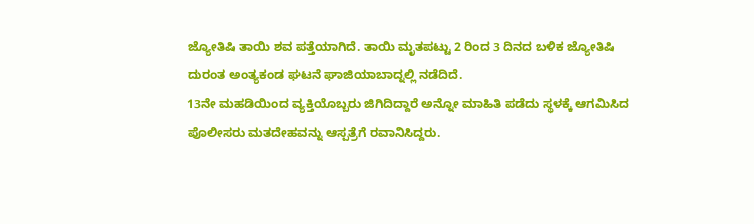ಜ್ಯೋತಿಷಿ ತಾಯಿ ಶವ ಪತ್ತೆಯಾಗಿದೆ. ತಾಯಿ ಮೃತಪಟ್ಟು 2 ರಿಂದ 3 ದಿನದ ಬಳಿಕ ಜ್ಯೋತಿಷಿ ದುರಂತ ಅಂತ್ಯಕಂಡ ಘಟನೆ ಘಾಜಿಯಾಬಾದ್ನಲ್ಲಿ ನಡೆದಿದೆ.
13ನೇ ಮಹಡಿಯಿಂದ ವ್ಯಕ್ತಿಯೊಬ್ಬರು ಜಿಗಿದಿದ್ದಾರೆ ಅನ್ನೋ ಮಾಹಿತಿ ಪಡೆದು ಸ್ಥಳಕ್ಕೆ ಆಗಮಿಸಿದ ಪೊಲೀಸರು ಮತದೇಹವನ್ನು ಆಸ್ಪತ್ರೆಗೆ ರವಾನಿಸಿದ್ದರು.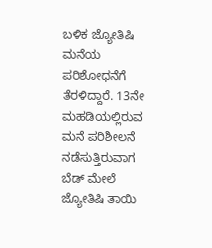ಬಳಿಕ ಜ್ಯೋತಿಷಿ ಮನೆಯ ಪರಿಶೋಧನೆಗೆ ತೆರಳಿದ್ದಾರೆ. 13ನೇ ಮಹಡಿಯಲ್ಲಿರುವ ಮನೆ ಪರಿಶೀಲನೆ ನಡೆಸುತ್ತಿರುವಾಗ ಬೆಡ್ ಮೇಲೆ ಜ್ಯೋತಿಷಿ ತಾಯಿ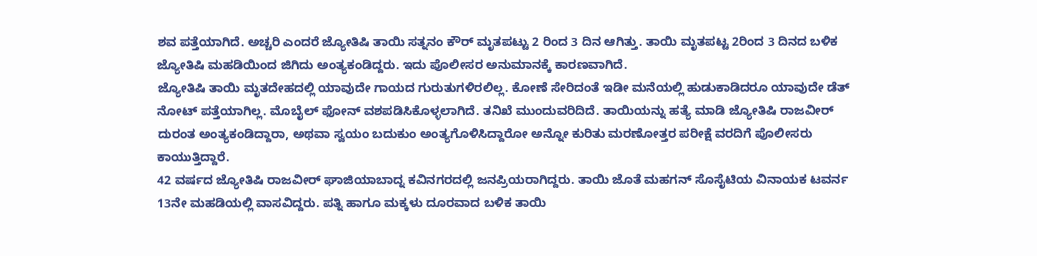ಶವ ಪತ್ತೆಯಾಗಿದೆ. ಅಚ್ಚರಿ ಎಂದರೆ ಜ್ಯೋತಿಷಿ ತಾಯಿ ಸತ್ನನಂ ಕೌರ್ ಮೃತಪಟ್ಟು 2 ರಿಂದ 3 ದಿನ ಆಗಿತ್ತು. ತಾಯಿ ಮೃತಪಟ್ಟ 2ರಿಂದ 3 ದಿನದ ಬಳಿಕ ಜ್ಯೋತಿಷಿ ಮಹಡಿಯಿಂದ ಜಿಗಿದು ಅಂತ್ಯಕಂಡಿದ್ದರು. ಇದು ಪೊಲೀಸರ ಅನುಮಾನಕ್ಕೆ ಕಾರಣವಾಗಿದೆ.
ಜ್ಯೋತಿಷಿ ತಾಯಿ ಮೃತದೇಹದಲ್ಲಿ ಯಾವುದೇ ಗಾಯದ ಗುರುತುಗಳಿರಲಿಲ್ಲ. ಕೋಣೆ ಸೇರಿದಂತೆ ಇಡೀ ಮನೆಯಲ್ಲಿ ಹುಡುಕಾಡಿದರೂ ಯಾವುದೇ ಡೆತ್ ನೋಟ್ ಪತ್ತೆಯಾಗಿಲ್ಲ. ಮೊಬೈಲ್ ಫೋನ್ ವಶಪಡಿಸಿಕೊಳ್ಳಲಾಗಿದೆ. ತನಿಖೆ ಮುಂದುವರಿದಿದೆ. ತಾಯಿಯನ್ನು ಹತ್ಯೆ ಮಾಡಿ ಜ್ಯೋತಿಷಿ ರಾಜವೀರ್ ದುರಂತ ಅಂತ್ಯಕಂಡಿದ್ದಾರಾ, ಅಥವಾ ಸ್ವಯಂ ಬದುಕುಂ ಅಂತ್ಯಗೊಳಿಸಿದ್ದಾರೋ ಅನ್ನೋ ಕುರಿತು ಮರಣೋತ್ತರ ಪರೀಕ್ಷೆ ವರದಿಗೆ ಪೊಲೀಸರು ಕಾಯುತ್ತಿದ್ದಾರೆ.
42 ವರ್ಷದ ಜ್ಯೋತಿಷಿ ರಾಜವೀರ್ ಘಾಜಿಯಾಬಾದ್ನ ಕವಿನಗರದಲ್ಲಿ ಜನಪ್ರಿಯರಾಗಿದ್ದರು. ತಾಯಿ ಜೊತೆ ಮಹಗನ್ ಸೊಸೈಟಿಯ ವಿನಾಯಕ ಟವರ್ನ 13ನೇ ಮಹಡಿಯಲ್ಲಿ ವಾಸವಿದ್ದರು. ಪತ್ನಿ ಹಾಗೂ ಮಕ್ಕಳು ದೂರವಾದ ಬಳಿಕ ತಾಯಿ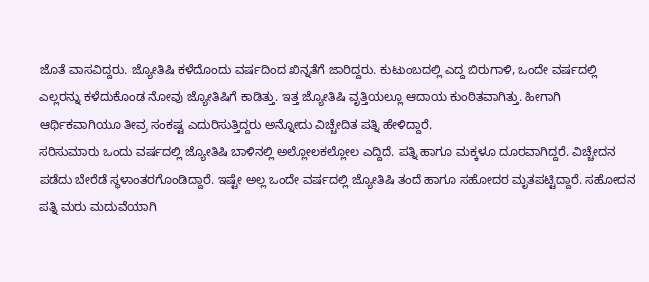ಜೊತೆ ವಾಸವಿದ್ದರು. ಜ್ಯೋತಿಷಿ ಕಳೆದೊಂದು ವರ್ಷದಿಂದ ಖಿನ್ನತೆಗೆ ಜಾರಿದ್ದರು. ಕುಟುಂಬದಲ್ಲಿ ಎದ್ದ ಬಿರುಗಾಳಿ, ಒಂದೇ ವರ್ಷದಲ್ಲಿ ಎಲ್ಲರನ್ನು ಕಳೆದುಕೊಂಡ ನೋವು ಜ್ಯೋತಿಷಿಗೆ ಕಾಡಿತ್ತು. ಇತ್ತ ಜ್ಯೋತಿಷಿ ವೃತ್ತಿಯಲ್ಲೂ ಆದಾಯ ಕುಂಠಿತವಾಗಿತ್ತು. ಹೀಗಾಗಿ ಆರ್ಥಿಕವಾಗಿಯೂ ತೀವ್ರ ಸಂಕಷ್ಟ ಎದುರಿಸುತ್ತಿದ್ದರು ಅನ್ನೋದು ವಿಚ್ಚೇದಿತ ಪತ್ನಿ ಹೇಳಿದ್ದಾರೆ.
ಸರಿಸುಮಾರು ಒಂದು ವರ್ಷದಲ್ಲಿ ಜ್ಯೋತಿಷಿ ಬಾಳಿನಲ್ಲಿ ಅಲ್ಲೋಲಕಲ್ಲೋಲ ಎದ್ದಿದೆ. ಪತ್ನಿ ಹಾಗೂ ಮಕ್ಕಳೂ ದೂರವಾಗಿದ್ದರೆ. ವಿಚ್ಚೇದನ ಪಡೆದು ಬೇರೆಡೆ ಸ್ಥಳಾಂತರಗೊಂಡಿದ್ದಾರೆ. ಇಷ್ಟೇ ಅಲ್ಲ ಒಂದೇ ವರ್ಷದಲ್ಲಿ ಜ್ಯೋತಿಷಿ ತಂದೆ ಹಾಗೂ ಸಹೋದರ ಮೃತಪಟ್ಟಿದ್ದಾರೆ. ಸಹೋದನ ಪತ್ನಿ ಮರು ಮದುವೆಯಾಗಿ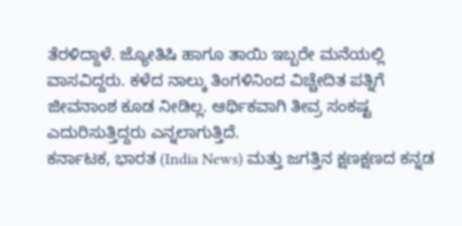ತೆರಳಿದ್ದಾಳೆ. ಜ್ಯೋತಿಷಿ ಹಾಗೂ ತಾಯಿ ಇಬ್ಬರೇ ಮನೆಯಲ್ಲಿ ವಾಸವಿದ್ದರು. ಕಳೆದ ನಾಲ್ಕು ತಿಂಗಳಿನಿಂದ ವಿಚ್ಚೇದಿತ ಪತ್ನಿಗೆ ಜೀವನಾಂಶ ಕೂಡ ನೀಡಿಲ್ಲ. ಆರ್ಥಿಕವಾಗಿ ತೀವ್ರ ಸಂಕಷ್ಟ ಎದುರಿಸುತ್ತಿದ್ದರು ಎನ್ನಲಾಗುತ್ತಿದೆ.
ಕರ್ನಾಟಕ, ಭಾರತ (India News) ಮತ್ತು ಜಗತ್ತಿನ ಕ್ಷಣಕ್ಷಣದ ಕನ್ನಡ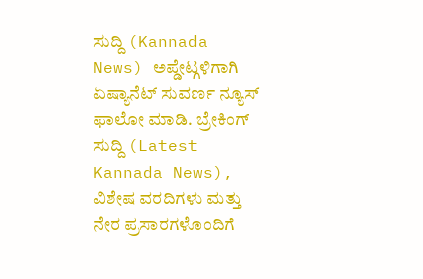ಸುದ್ದಿ (Kannada News) ಅಪ್ಡೇಟ್ಗಳಿಗಾಗಿ ಏಷ್ಯಾನೆಟ್ ಸುವರ್ಣ ನ್ಯೂಸ್ ಫಾಲೋ ಮಾಡಿ. ಬ್ರೇಕಿಂಗ್ ಸುದ್ದಿ (Latest Kannada News), ವಿಶೇಷ ವರದಿಗಳು ಮತ್ತು ನೇರ ಪ್ರಸಾರಗಳೊಂದಿಗೆ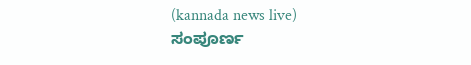(kannada news live) ಸಂಪೂರ್ಣ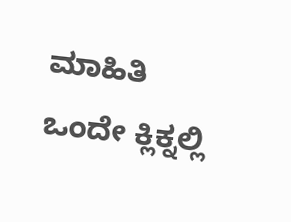ಮಾಹಿತಿ ಒಂದೇ ಕ್ಲಿಕ್ನಲ್ಲಿ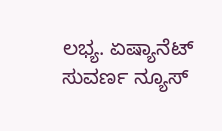ಲಭ್ಯ. ಏಷ್ಯಾನೆಟ್ ಸುವರ್ಣ ನ್ಯೂಸ್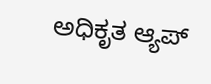ಅಧಿಕೃತ ಆ್ಯಪ್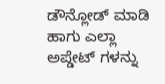ಡೌನ್ಲೋಡ್ ಮಾಡಿ ಹಾಗು ಎಲ್ಲಾ ಅಪ್ಡೇಟ್ ಗಳನ್ನು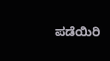ಪಡೆಯಿರಿ